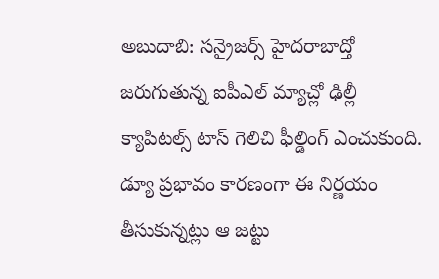అబుదాబి: సన్రైజర్స్ హైదరాబాద్తో జరుగుతున్న ఐపీఎల్ మ్యాచ్లో ఢిల్లీ క్యాపిటల్స్ టాస్ గెలిచి ఫీల్డింగ్ ఎంచుకుంది. డ్యూ ప్రభావం కారణంగా ఈ నిర్ణయం తీసుకున్నట్లు ఆ జట్టు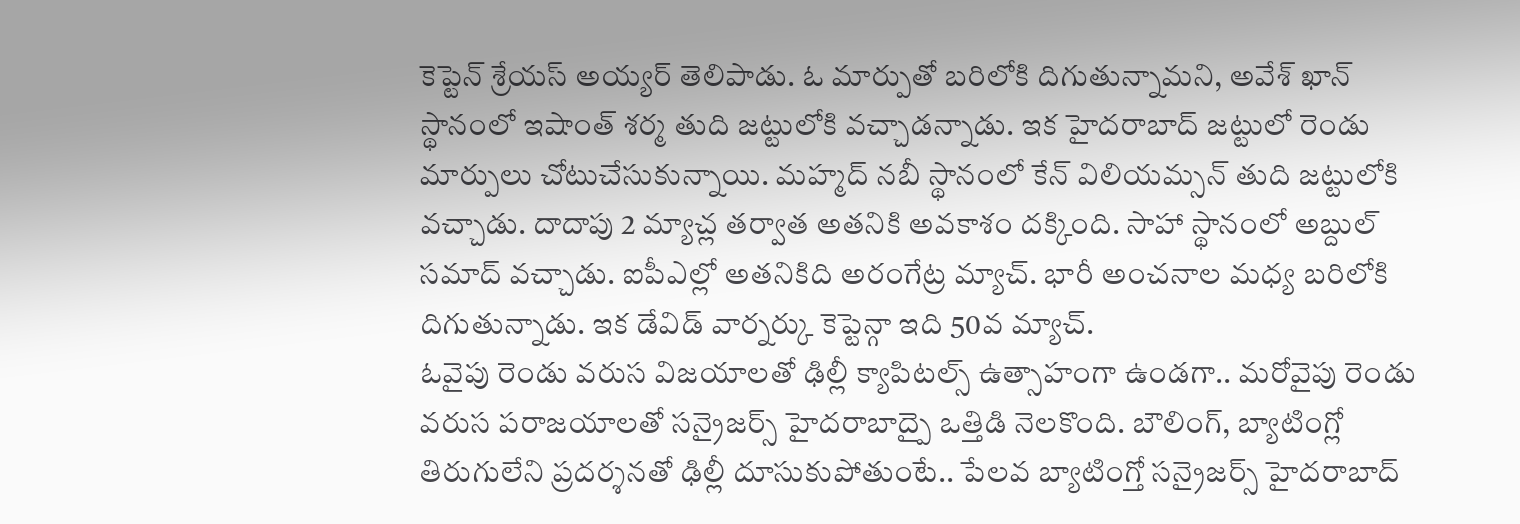కెప్టెన్ శ్రేయస్ అయ్యర్ తెలిపాడు. ఓ మార్పుతో బరిలోకి దిగుతున్నామని, అవేశ్ ఖాన్ స్థానంలో ఇషాంత్ శర్మ తుది జట్టులోకి వచ్చాడన్నాడు. ఇక హైదరాబాద్ జట్టులో రెండు మార్పులు చోటుచేసుకున్నాయి. మహ్మద్ నబీ స్థానంలో కేన్ విలియమ్సన్ తుది జట్టులోకి వచ్చాడు. దాదాపు 2 మ్యాచ్ల తర్వాత అతనికి అవకాశం దక్కింది. సాహా స్థానంలో అబ్దుల్ సమాద్ వచ్చాడు. ఐపీఎల్లో అతనికిది అరంగేట్ర మ్యాచ్. భారీ అంచనాల మధ్య బరిలోకి దిగుతున్నాడు. ఇక డేవిడ్ వార్నర్కు కెప్టెన్గా ఇది 50వ మ్యాచ్.
ఓవైపు రెండు వరుస విజయాలతో ఢిల్లీ క్యాపిటల్స్ ఉత్సాహంగా ఉండగా.. మరోవైపు రెండు వరుస పరాజయాలతో సన్రైజర్స్ హైదరాబాద్పై ఒత్తిడి నెలకొంది. బౌలింగ్, బ్యాటింగ్లో తిరుగులేని ప్రదర్శనతో ఢిల్లీ దూసుకుపోతుంటే.. పేలవ బ్యాటింగ్తో సన్రైజర్స్ హైదరాబాద్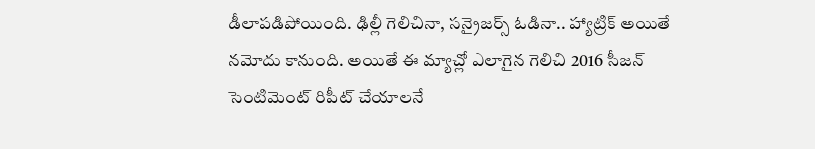డీలాపడిపోయింది. ఢిల్లీ గెలిచినా, సన్రైజర్స్ ఓడినా.. హ్యాట్రిక్ అయితే నమోదు కానుంది. అయితే ఈ మ్యాచ్లో ఎలాగైన గెలిచి 2016 సీజన్ సెంటిమెంట్ రిపీట్ చేయాలనే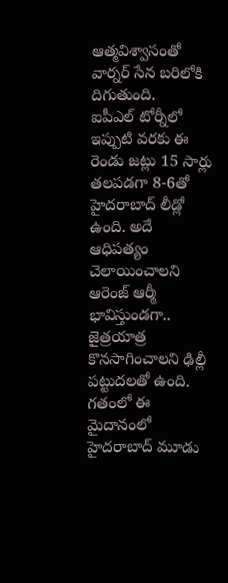ఆత్మవిశ్వాసంతో వార్నర్ సేన బరిలోకి దిగుతుంది.
ఐపీఎల్ టోర్నీలో ఇప్పుటి వరకు ఈ రెండు జట్లు 15 సార్లు తలపడగా 8-6తో హైదరాబాద్ లీడ్లో ఉంది. అదే ఆధిపత్యం చెలాయించాలని ఆరెంజ్ ఆర్మీ భావిస్తుండగా.. జైత్రయాత్ర కొనసాగించాలని ఢిల్లీ పట్టుదలతో ఉంది. గతంలో ఈ మైదానంలో హైదరాబాద్ మూడు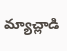మ్యాచ్లాడి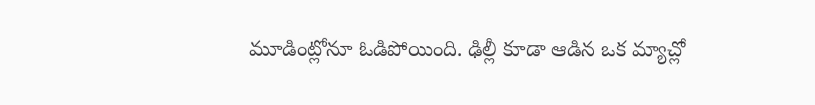మూడింట్లోనూ ఓడిపోయింది. ఢిల్లీ కూడా ఆడిన ఒక మ్యాచ్లో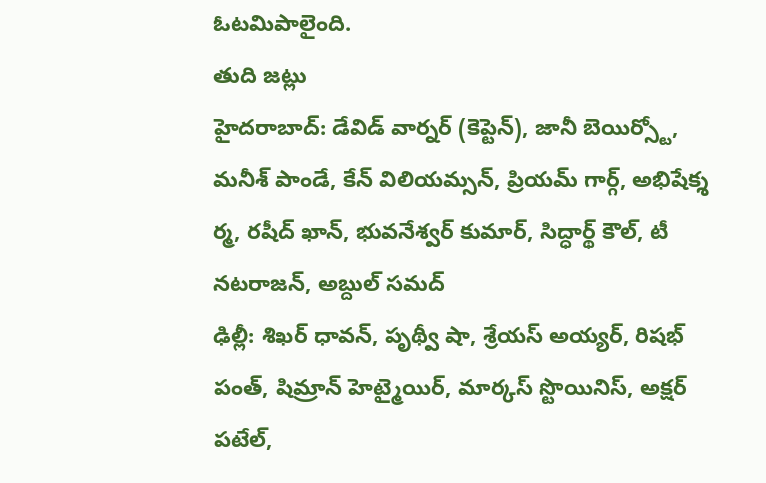ఓటమిపాలైంది.
తుది జట్లు
హైదరాబాద్: డేవిడ్ వార్నర్ (కెప్టెన్), జానీ బెయిర్స్టో, మనీశ్ పాండే, కేన్ విలియమ్సన్, ప్రియమ్ గార్గ్, అభిషేక్శ ర్మ, రషీద్ ఖాన్, భువనేశ్వర్ కుమార్, సిద్ధార్థ్ కౌల్, టీ నటరాజన్, అబ్దుల్ సమద్
ఢిల్లీ: శిఖర్ ధావన్, పృథ్వీ షా, శ్రేయస్ అయ్యర్, రిషభ్ పంత్, షిమ్రాన్ హెట్మైయిర్, మార్కస్ స్టొయినిస్, అక్షర్ పటేల్,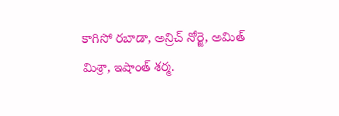కాగిసో రబాడా, అన్రిచ్ నోర్జె, అమిత్ మిశ్రా, ఇషాంత్ శర్మ.